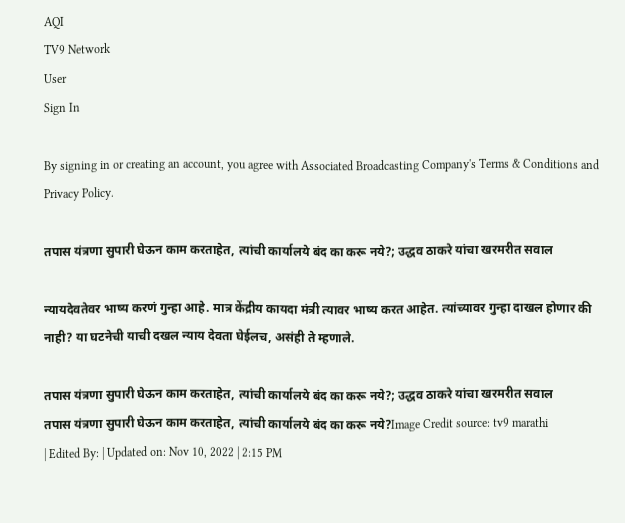AQI
TV9 Network
User
Sign In

By signing in or creating an account, you agree with Associated Broadcasting Company's Terms & Conditions and Privacy Policy.

तपास यंत्रणा सुपारी घेऊन काम करताहेत, त्यांची कार्यालये बंद का करू नये?; उद्धव ठाकरे यांचा खरमरीत सवाल

न्यायदेवतेवर भाष्य करणं गुन्हा आहे. मात्र केंद्रीय कायदा मंत्री त्यावर भाष्य करत आहेत. त्यांच्यावर गुन्हा दाखल होणार की नाही? या घटनेची याची दखल न्याय देवता घेईलच, असंही ते म्हणाले.

तपास यंत्रणा सुपारी घेऊन काम करताहेत, त्यांची कार्यालये बंद का करू नये?; उद्धव ठाकरे यांचा खरमरीत सवाल
तपास यंत्रणा सुपारी घेऊन काम करताहेत, त्यांची कार्यालये बंद का करू नये?Image Credit source: tv9 marathi
| Edited By: | Updated on: Nov 10, 2022 | 2:15 PM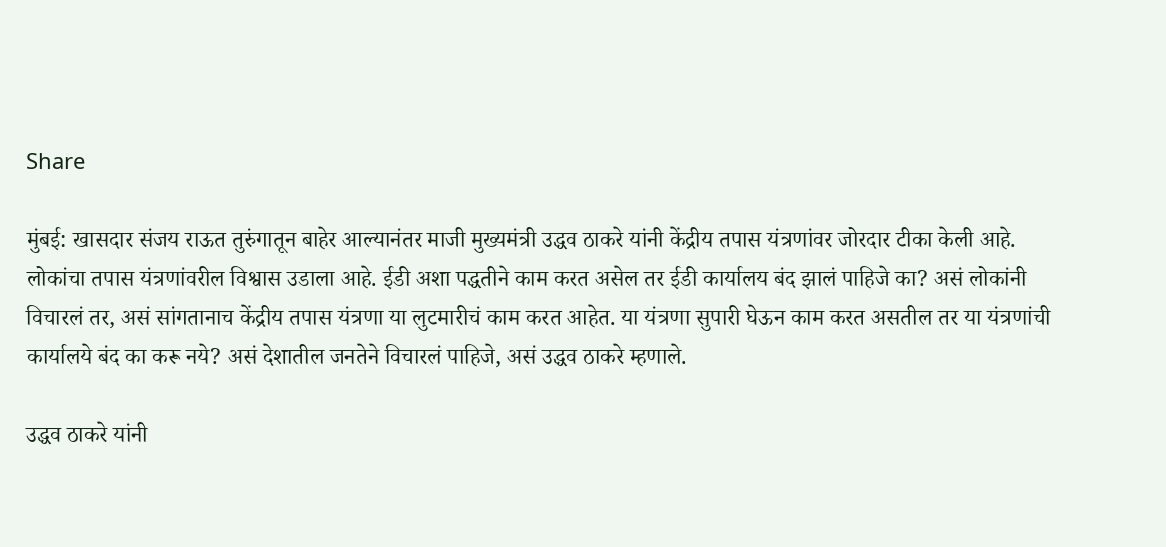Share

मुंबई: खासदार संजय राऊत तुरुंगातून बाहेर आल्यानंतर माजी मुख्यमंत्री उद्धव ठाकरे यांनी केंद्रीय तपास यंत्रणांवर जोरदार टीका केली आहे. लोकांचा तपास यंत्रणांवरील विश्वास उडाला आहे. ईडी अशा पद्धतीने काम करत असेल तर ईडी कार्यालय बंद झालं पाहिजे का? असं लोकांनी विचारलं तर, असं सांगतानाच केंद्रीय तपास यंत्रणा या लुटमारीचं काम करत आहेत. या यंत्रणा सुपारी घेऊन काम करत असतील तर या यंत्रणांची कार्यालये बंद का करू नये? असं देशातील जनतेने विचारलं पाहिजे, असं उद्धव ठाकरे म्हणाले.

उद्धव ठाकरे यांनी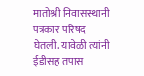मातोश्री निवासस्थानी पत्रकार परिषद घेतली. यावेळी त्यांनी ईडीसह तपास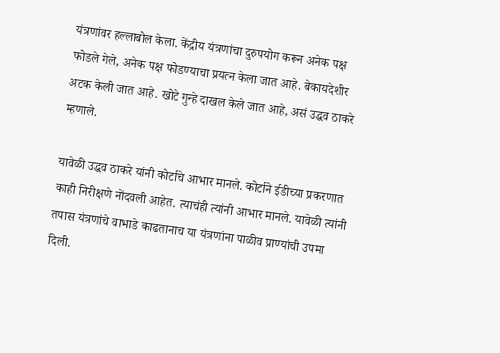यंत्रणांवर हल्लाबोल केला. केंद्रीय यंत्रणांचा दुरुपयोग करून अनेक पक्ष फोडले गेले, अनेक पक्ष फोडण्याचा प्रयत्न केला जात आहे. बेकायदेशीर अटक केली जात आहे. खोटे गुन्हे दाखल केले जात आहे, असं उद्धव ठाकरे म्हणाले.

यावेळी उद्धव ठाकरे यांनी कोर्टाचे आभार मानले. कोर्टाने ईडीच्या प्रकरणात काही निरीक्षणे नोंदवली आहेत. त्याचंही त्यांनी आभार मानले. यावेळी त्यांनी तपास यंत्रणांचे वाभाडे काढतानाच या यंत्रणांना पाळीव प्राण्यांची उपमा दिली.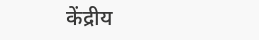केंद्रीय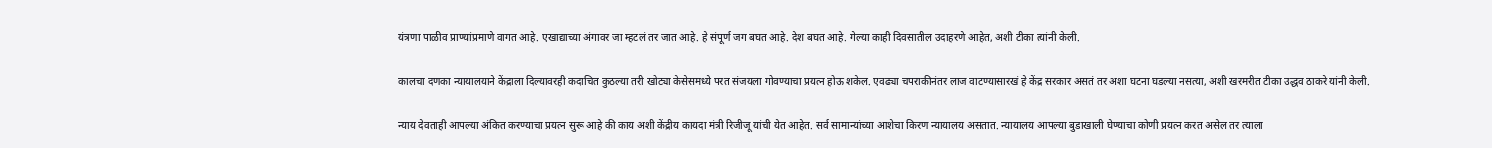यंत्रणा पाळीव प्राण्यांप्रमाणे वागत आहे. एखाद्याच्या अंगावर जा म्हटलं तर जात आहे. हे संपूर्ण जग बघत आहे. देश बघत आहे. गेल्या काही दिवसातील उदाहरणे आहेत, अशी टीका त्यांनी केली.

कालचा दणका न्यायालयाने केंद्राला दिल्यावरही कदाचित कुठल्या तरी खोट्या केसेसमध्ये परत संजयला गोवण्याचा प्रयत्न होऊ शकेल. एवढ्या चपराकीनंतर लाज वाटण्यासारखं हे केंद्र सरकार असतं तर अशा घटना घडल्या नसत्या, अशी खरमरीत टीका उद्धव ठाकरे यांनी केली.

न्याय देवताही आपल्या अंकित करण्याचा प्रयत्न सुरू आहे की काय अशी केंद्रीय कायदा मंत्री रिजीजू यांची येत आहेत. सर्व सामान्यांच्या आशेचा किरण न्यायालय असतात. न्यायालय आपल्या बुडाखाली घेण्याचा कोणी प्रयत्न करत असेल तर त्याला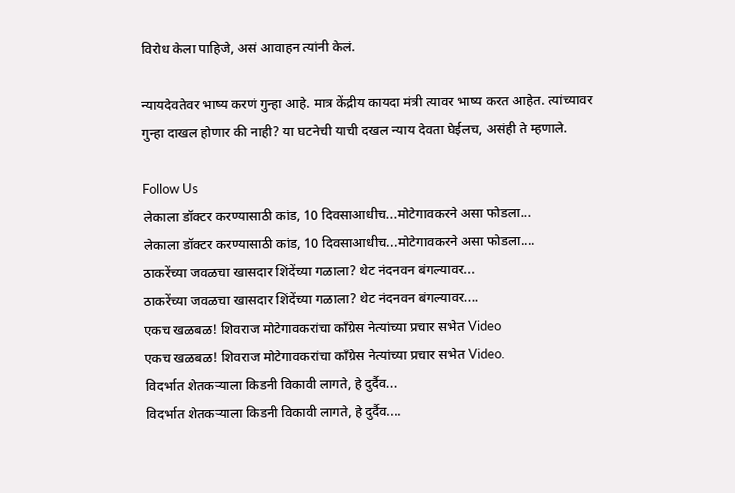विरोध केला पाहिजे, असं आवाहन त्यांनी केलं.

न्यायदेवतेवर भाष्य करणं गुन्हा आहे. मात्र केंद्रीय कायदा मंत्री त्यावर भाष्य करत आहेत. त्यांच्यावर गुन्हा दाखल होणार की नाही? या घटनेची याची दखल न्याय देवता घेईलच, असंही ते म्हणाले.

Follow Us
लेकाला डॉक्टर करण्यासाठी कांड, 10 दिवसाआधीच...मोटेगावकरने असा फोडला...
लेकाला डॉक्टर करण्यासाठी कांड, 10 दिवसाआधीच...मोटेगावकरने असा फोडला....
ठाकरेंच्या जवळचा खासदार शिंदेंच्या गळाला? थेट नंदनवन बंगल्यावर...
ठाकरेंच्या जवळचा खासदार शिंदेंच्या गळाला? थेट नंदनवन बंगल्यावर....
एकच खळबळ! शिवराज मोटेगावकरांचा काँग्रेस नेत्यांच्या प्रचार सभेत Video
एकच खळबळ! शिवराज मोटेगावकरांचा काँग्रेस नेत्यांच्या प्रचार सभेत Video.
विदर्भात शेतकऱ्याला किडनी विकावी लागते, हे दुर्दैव...
विदर्भात शेतकऱ्याला किडनी विकावी लागते, हे दुर्दैव....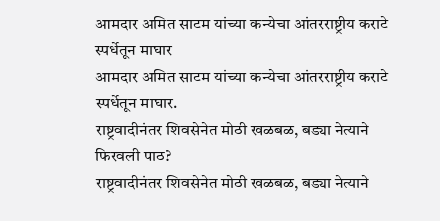आमदार अमित साटम यांच्या कन्येचा आंतरराष्ट्रीय कराटे स्पर्धेतून माघार
आमदार अमित साटम यांच्या कन्येचा आंतरराष्ट्रीय कराटे स्पर्धेतून माघार.
राष्ट्रवादीनंतर शिवसेनेत मोठी खळबळ, बड्या नेत्याने फिरवली पाठ?
राष्ट्रवादीनंतर शिवसेनेत मोठी खळबळ, बड्या नेत्याने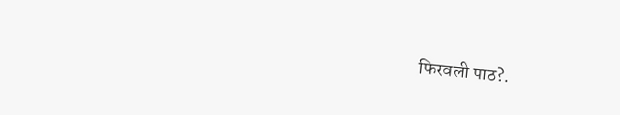फिरवली पाठ?.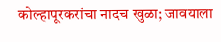कोल्हापूरकरांचा नादच खुळा; जावयाला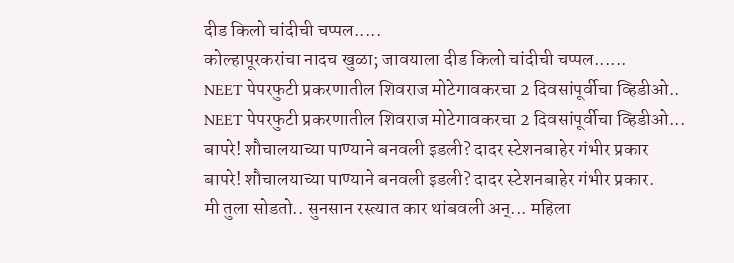दीड किलो चांदीची चप्पल.....
कोल्हापूरकरांचा नादच खुळा; जावयाला दीड किलो चांदीची चप्पल......
NEET पेपरफुटी प्रकरणातील शिवराज मोटेगावकरचा 2 दिवसांपूर्वीचा व्हिडीओ..
NEET पेपरफुटी प्रकरणातील शिवराज मोटेगावकरचा 2 दिवसांपूर्वीचा व्हिडीओ...
बापरे! शौचालयाच्या पाण्याने बनवली इडली? दादर स्टेशनबाहेर गंभीर प्रकार
बापरे! शौचालयाच्या पाण्याने बनवली इडली? दादर स्टेशनबाहेर गंभीर प्रकार.
मी तुला सोडतो.. सुनसान रस्त्यात कार थांबवली अन्... महिला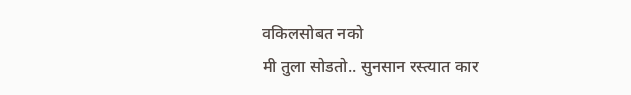वकिलसोबत नको
मी तुला सोडतो.. सुनसान रस्त्यात कार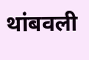थांबवली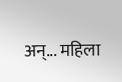अन्... महिला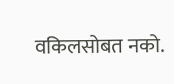वकिलसोबत नको.